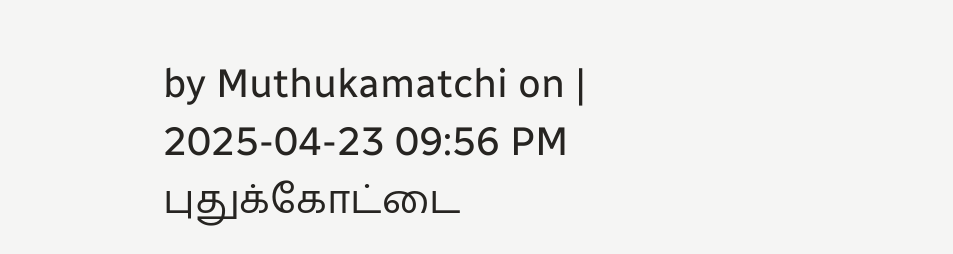by Muthukamatchi on | 2025-04-23 09:56 PM
புதுக்கோட்டை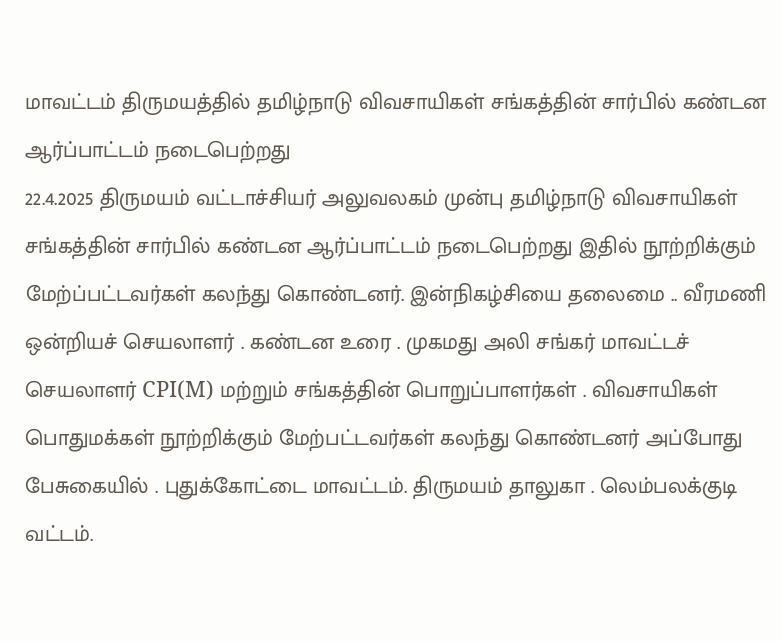மாவட்டம் திருமயத்தில் தமிழ்நாடு விவசாயிகள் சங்கத்தின் சார்பில் கண்டன ஆர்ப்பாட்டம் நடைபெற்றது
22.4.2025 திருமயம் வட்டாச்சியர் அலுவலகம் முன்பு தமிழ்நாடு விவசாயிகள் சங்கத்தின் சார்பில் கண்டன ஆர்ப்பாட்டம் நடைபெற்றது இதில் நூற்றிக்கும் மேற்ப்பட்டவர்கள் கலந்து கொண்டனர். இன்நிகழ்சியை தலைமை .. வீரமணி ஒன்றியச் செயலாளர் . கண்டன உரை . முகமது அலி சங்கர் மாவட்டச் செயலாளர் CPI(M) மற்றும் சங்கத்தின் பொறுப்பாளர்கள் . விவசாயிகள் பொதுமக்கள் நூற்றிக்கும் மேற்பட்டவர்கள் கலந்து கொண்டனர் அப்போது பேசுகையில் . புதுக்கோட்டை மாவட்டம். திருமயம் தாலுகா . லெம்பலக்குடி வட்டம்.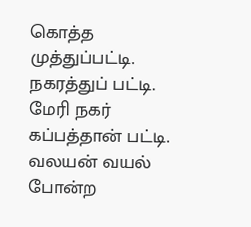கொத்த முத்துப்பட்டி. நகரத்துப் பட்டி. மேரி நகர் கப்பத்தான் பட்டி. வலயன் வயல் போன்ற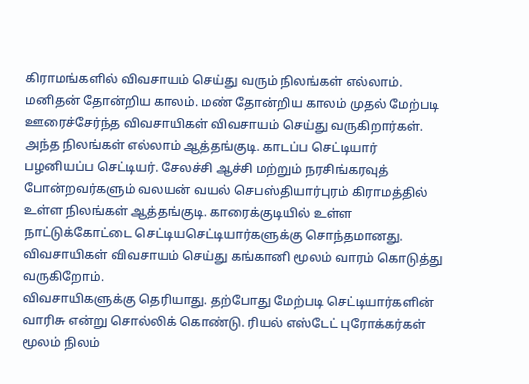கிராமங்களில் விவசாயம் செய்து வரும் நிலங்கள் எல்லாம். மனிதன் தோன்றிய காலம். மண் தோன்றிய காலம் முதல் மேற்படி ஊரைச்சேர்ந்த விவசாயிகள் விவசாயம் செய்து வருகிறார்கள். அந்த நிலங்கள் எல்லாம் ஆத்தங்குடி. காடப்ப செட்டியார் பழனியப்ப செட்டியர். சேலச்சி ஆச்சி மற்றும் நரசிங்கரவுத் போன்றவர்களும் வலயன் வயல் செபஸ்தியார்புரம் கிராமத்தில் உள்ள நிலங்கள் ஆத்தங்குடி. காரைக்குடியில் உள்ள நாட்டுக்கோட்டை செட்டியசெட்டியார்களுக்கு சொந்தமானது. விவசாயிகள் விவசாயம் செய்து கங்கானி மூலம் வாரம் கொடுத்து வருகிறோம்.
விவசாயிகளுக்கு தெரியாது. தற்போது மேற்படி செட்டியார்களின் வாரிசு என்று சொல்லிக் கொண்டு. ரியல் எஸ்டேட் புரோக்கர்கள் மூலம் நிலம்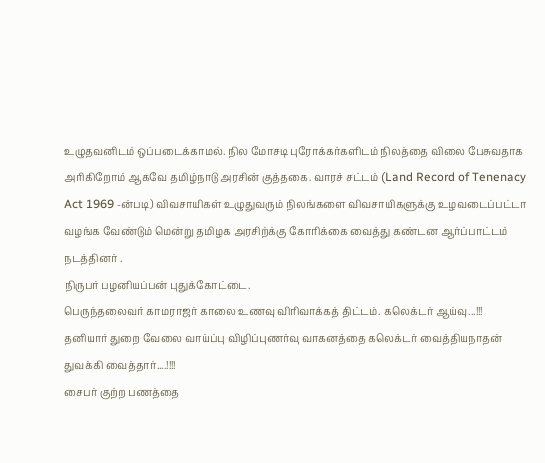உழுதவனிடம் ஒப்படைக்காமல். நில மோசடி புரோக்கர்களிடம் நிலத்தை விலை பேசுவதாக அரிகிறோம் ஆகவே தமிழ்நாடு அரசின் குத்தகை. வாரச் சட்டம் (Land Record of Tenenacy Act 1969 -ன்படி) விவசாயிகள் உழுதுவரும் நிலங்களை விவசாயிகளுக்கு உழவடைப்பட்டா வழங்க வேண்டும் மென்று தமிழக அரசிற்க்கு கோரிக்கை வைத்து கண்டன ஆர்ப்பாட்டம் நடத்தினர் .
நிருபர் பழனியப்பன் புதுக்கோட்டை.
பெருந்தலைவர் காமராஜர் காலை உணவு விரிவாக்கத் திட்டம். கலெக்டர் ஆய்வு...!!!
தனியார் துறை வேலை வாய்ப்பு விழிப்புணர்வு வாகனத்தை கலெக்டர் வைத்தியநாதன் துவக்கி வைத்தார்....!!!!
சைபர் குற்ற பணத்தை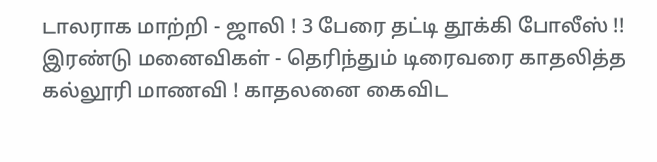டாலராக மாற்றி - ஜாலி ! 3 பேரை தட்டி தூக்கி போலீஸ் !!
இரண்டு மனைவிகள் - தெரிந்தும் டிரைவரை காதலித்த கல்லூரி மாணவி ! காதலனை கைவிட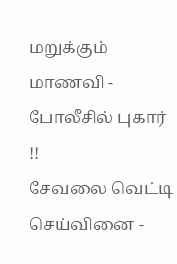மறுக்கும் மாணவி - போலீசில் புகார் !!
சேவலை வெட்டி செய்வினை -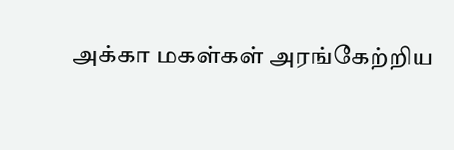அக்கா மகள்கள் அரங்கேற்றிய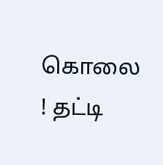கொலை ! தட்டி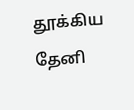தூக்கிய தேனி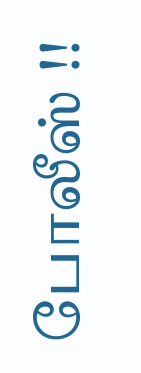போலீஸ் !!